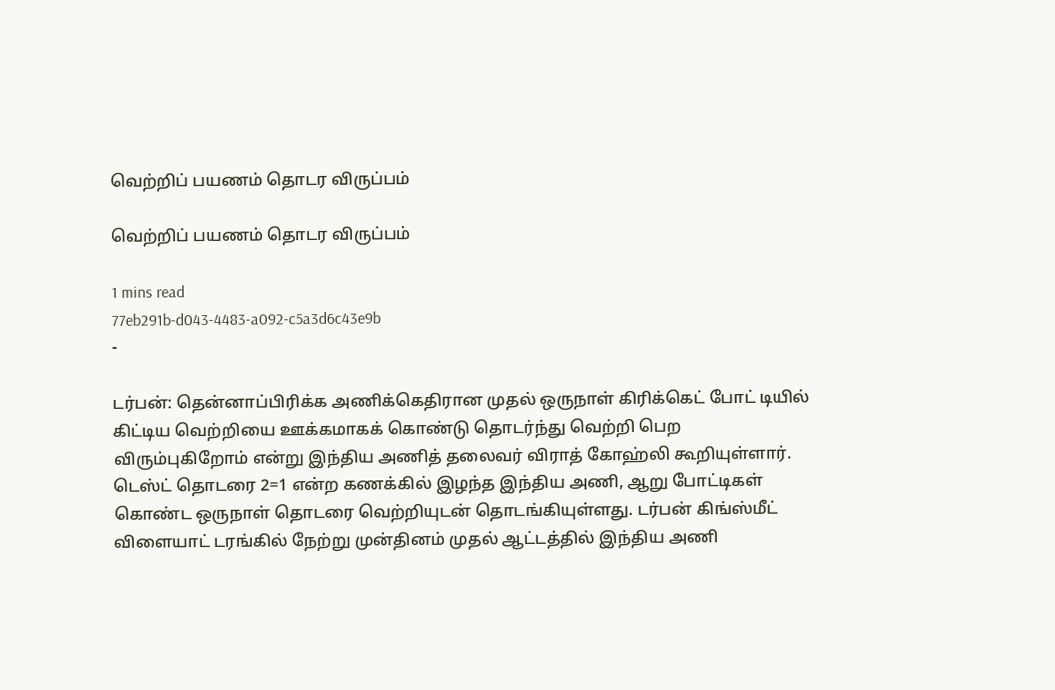வெற்றிப் பயணம் தொடர விருப்பம்

வெற்றிப் பயணம் தொடர விருப்பம்

1 mins read
77eb291b-d043-4483-a092-c5a3d6c43e9b
-

டர்பன்: தென்னாப்பிரிக்க அணிக்கெதிரான முதல் ஒருநாள் கிரிக்கெட் போட் டியில் கிட்டிய வெற்றியை ஊக்கமாகக் கொண்டு தொடர்ந்து வெற்றி பெற விரும்புகிறோம் என்று இந்திய அணித் தலைவர் விராத் கோஹ்லி கூறியுள்ளார். டெஸ்ட் தொடரை 2=1 என்ற கணக்கில் இழந்த இந்திய அணி, ஆறு போட்டிகள் கொண்ட ஒருநாள் தொடரை வெற்றியுடன் தொடங்கியுள்ளது. டர்பன் கிங்ஸ்மீட் விளையாட் டரங்கில் நேற்று முன்தினம் முதல் ஆட்டத்தில் இந்திய அணி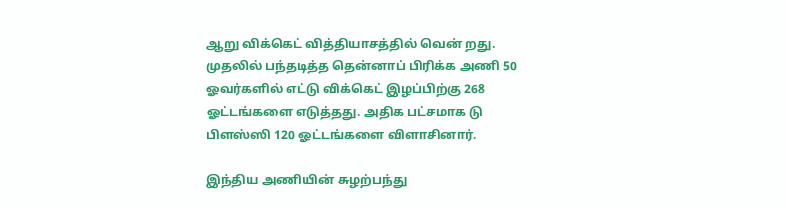ஆறு விக்கெட் வித்தியாசத்தில் வென் றது. முதலில் பந்தடித்த தென்னாப் பிரிக்க அணி 50 ஓவர்களில் எட்டு விக்கெட் இழப்பிற்கு 268 ஓட்டங்களை எடுத்தது. அதிக பட்சமாக டு பிளஸ்ஸி 120 ஓட்டங்களை விளாசினார்.

இந்திய அணியின் சுழற்பந்து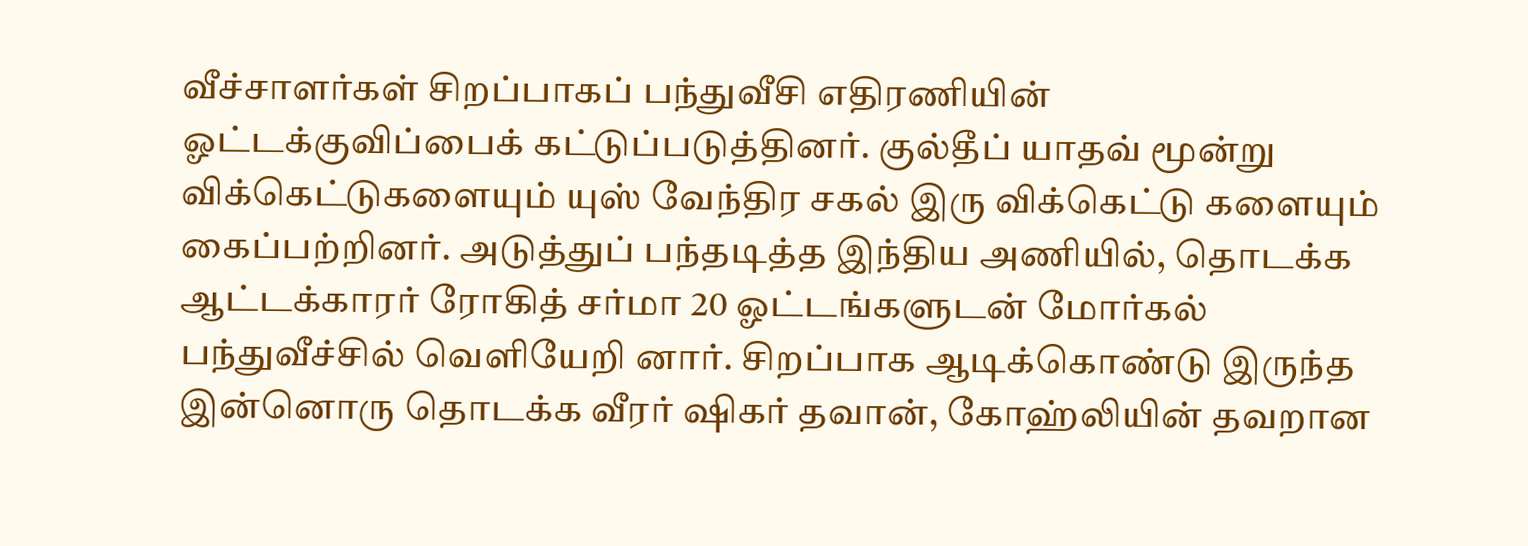வீச்சாளர்கள் சிறப்பாகப் பந்துவீசி எதிரணியின் ஓட்டக்குவிப்பைக் கட்டுப்படுத்தினர். குல்தீப் யாதவ் மூன்று விக்கெட்டுகளையும் யுஸ் வேந்திர சகல் இரு விக்கெட்டு களையும் கைப்பற்றினர். அடுத்துப் பந்தடித்த இந்திய அணியில், தொடக்க ஆட்டக்காரர் ரோகித் சர்மா 20 ஓட்டங்களுடன் மோர்கல் பந்துவீச்சில் வெளியேறி னார். சிறப்பாக ஆடிக்கொண்டு இருந்த இன்னொரு தொடக்க வீரர் ‌ஷிகர் தவான், கோஹ்லியின் தவறான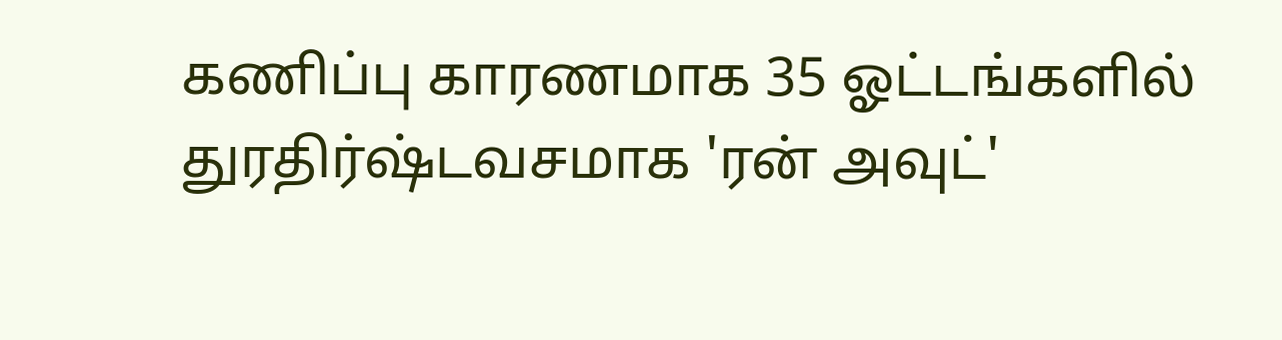கணிப்பு காரணமாக 35 ஓட்டங்களில் துரதிர்ஷ்டவசமாக 'ரன் அவுட்'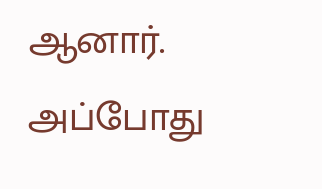ஆனார். அப்போது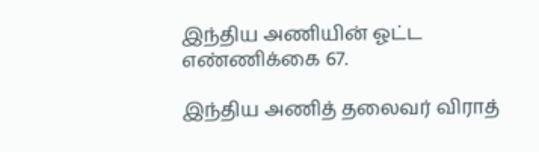இந்திய அணியின் ஓட்ட எண்ணிக்கை 67.

இந்திய அணித் தலைவர் விராத்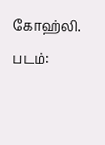கோஹ்லி. படம்: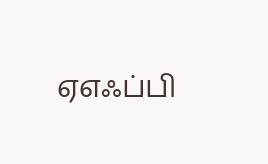ஏஎஃப்பி